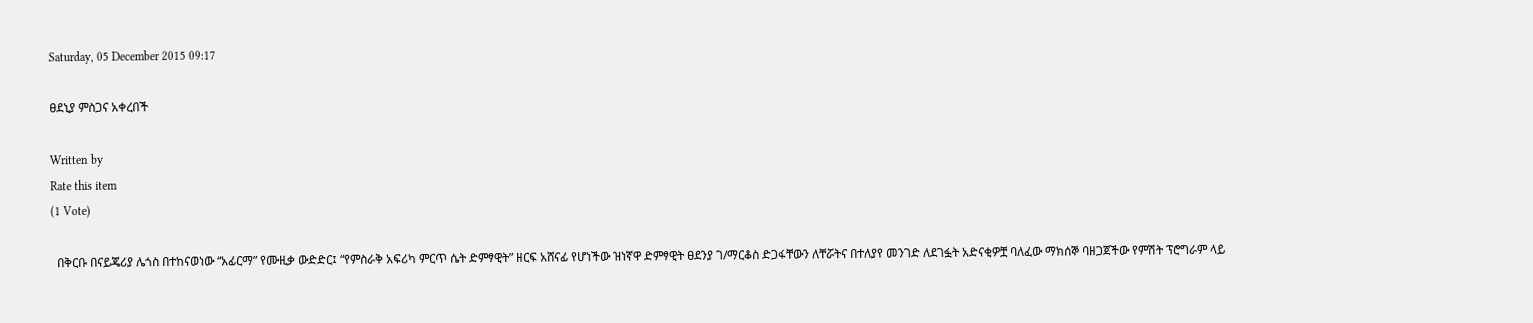Saturday, 05 December 2015 09:17

ፀደኒያ ምስጋና አቀረበች

Written by
Rate this item
(1 Vote)

  በቅርቡ በናይጄሪያ ሌጎስ በተከናወነው “አፊርማ” የሙዚቃ ውድድር፤ “የምስራቅ አፍሪካ ምርጥ ሴት ድምፃዊት” ዘርፍ አሸናፊ የሆነችው ዝነኛዋ ድምፃዊት ፀደንያ ገ/ማርቆስ ድጋፋቸውን ለቸሯትና በተለያየ መንገድ ለደገፏት አድናቂዎቿ ባለፈው ማክሰኞ ባዘጋጀችው የምሽት ፕሮግራም ላይ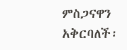ምስጋናዋን አቅርባለች፡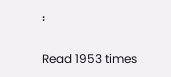፡

Read 1953 times